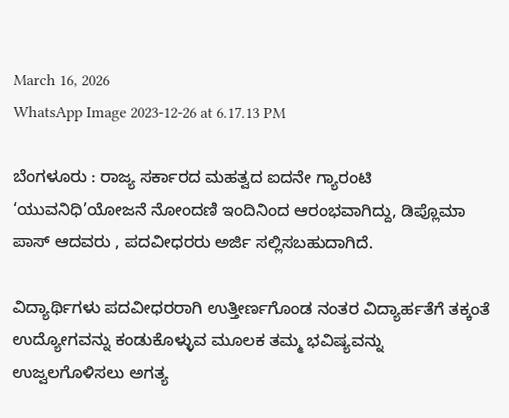March 16, 2026
WhatsApp Image 2023-12-26 at 6.17.13 PM

ಬೆಂಗಳೂರು : ರಾಜ್ಯ ಸರ್ಕಾರದ ಮಹತ್ವದ ಐದನೇ ಗ್ಯಾರಂಟಿ ‘ಯುವನಿಧಿ’ಯೋಜನೆ ನೋಂದಣಿ ಇಂದಿನಿಂದ ಆರಂಭವಾಗಿದ್ದು, ಡಿಪ್ಲೊಮಾ ಪಾಸ್ ಆದವರು , ಪದವೀಧರರು ಅರ್ಜಿ ಸಲ್ಲಿಸಬಹುದಾಗಿದೆ.

ವಿದ್ಯಾರ್ಥಿಗಳು ಪದವೀಧರರಾಗಿ ಉತ್ತೀರ್ಣಗೊಂಡ ನಂತರ ವಿದ್ಯಾರ್ಹತೆಗೆ ತಕ್ಕಂತೆ ಉದ್ಯೋಗವನ್ನು ಕಂಡುಕೊಳ್ಳುವ ಮೂಲಕ ತಮ್ಮ ಭವಿಷ್ಯವನ್ನು ಉಜ್ವಲಗೊಳಿಸಲು ಅಗತ್ಯ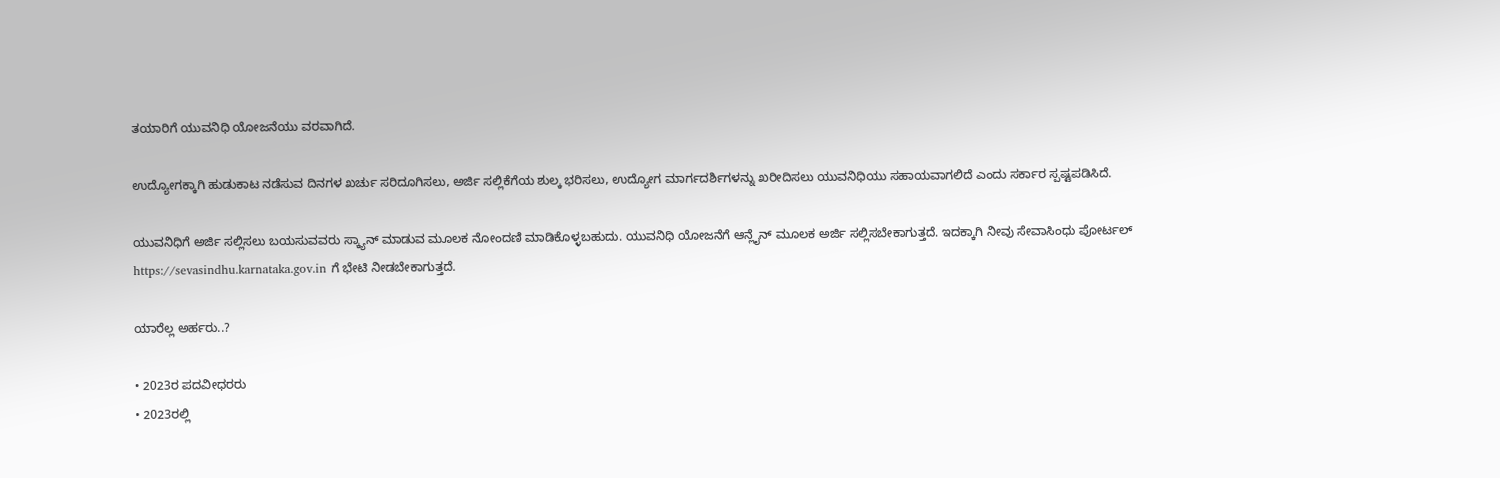ತಯಾರಿಗೆ ಯುವನಿಧಿ ಯೋಜನೆಯು ವರವಾಗಿದೆ.

ಉದ್ಯೋಗಕ್ಕಾಗಿ ಹುಡುಕಾಟ ನಡೆಸುವ ದಿನಗಳ ಖರ್ಚು ಸರಿದೂಗಿಸಲು, ಅರ್ಜಿ ಸಲ್ಲಿಕೆಗೆಯ ಶುಲ್ಕ ಭರಿಸಲು, ಉದ್ಯೋಗ ಮಾರ್ಗದರ್ಶಿಗಳನ್ನು ಖರೀದಿಸಲು ಯುವನಿಧಿಯು ಸಹಾಯವಾಗಲಿದೆ ಎಂದು ಸರ್ಕಾರ ಸ್ಪಷ್ಟಪಡಿಸಿದೆ.

ಯುವನಿಧಿಗೆ ಅರ್ಜಿ ಸಲ್ಲಿಸಲು ಬಯಸುವವರು ಸ್ಕ್ಯಾನ್ ಮಾಡುವ ಮೂಲಕ ನೋಂದಣಿ ಮಾಡಿಕೊಳ್ಳಬಹುದು. ಯುವನಿಧಿ ಯೋಜನೆಗೆ ಆನ್ಲೈನ್ ಮೂಲಕ ಅರ್ಜಿ ಸಲ್ಲಿಸಬೇಕಾಗುತ್ತದೆ. ಇದಕ್ಕಾಗಿ ನೀವು ಸೇವಾಸಿಂಧು ಪೋರ್ಟಲ್ https://sevasindhu.karnataka.gov.in ಗೆ ಭೇಟಿ ನೀಡಬೇಕಾಗುತ್ತದೆ.

ಯಾರೆಲ್ಲ ಅರ್ಹರು..?

• 2023ರ ಪದವೀಧರರು
• 2023ರಲ್ಲಿ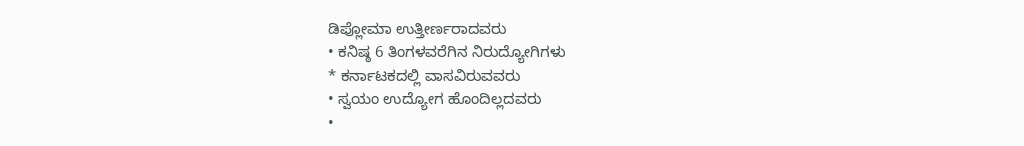ಡಿಪ್ಲೋಮಾ ಉತ್ತೀರ್ಣರಾದವರು
• ಕನಿಷ್ಠ 6 ತಿಂಗಳವರೆಗಿನ ನಿರುದ್ಯೋಗಿಗಳು
* ಕರ್ನಾಟಕದಲ್ಲಿ ವಾಸವಿರುವವರು
• ಸ್ವಯಂ ಉದ್ಯೋಗ ಹೊಂದಿಲ್ಲದವರು
•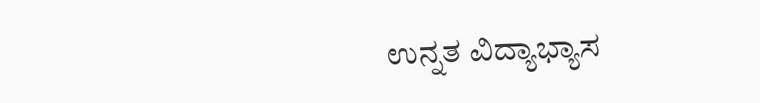ಉನ್ನತ ವಿದ್ಯಾಭ್ಯಾಸ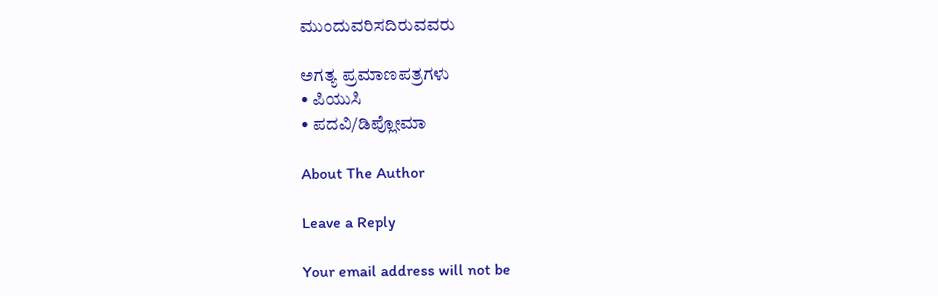ಮುಂದುವರಿಸದಿರುವವರು

ಅಗತ್ಯ ಪ್ರಮಾಣಪತ್ರಗಳು
• ಪಿಯುಸಿ
• ಪದವಿ/ಡಿಪ್ಲೋಮಾ

About The Author

Leave a Reply

Your email address will not be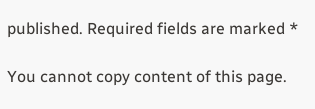published. Required fields are marked *

You cannot copy content of this page.